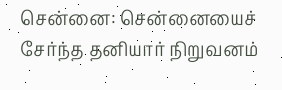சென்னை: சென்னையைச் சேர்ந்த தனியார் நிறுவனம்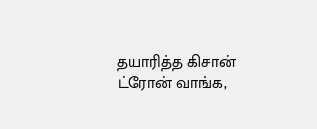தயாரித்த கிசான் ட்ரோன் வாங்க,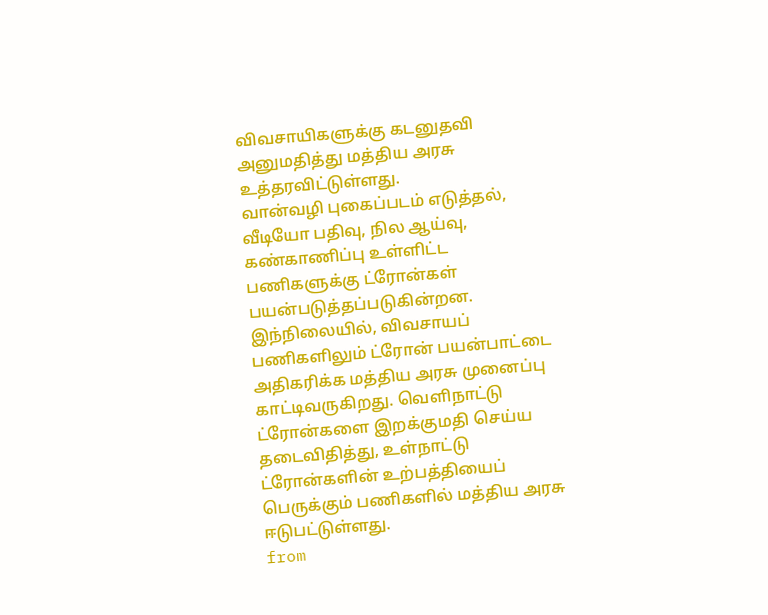விவசாயிகளுக்கு கடனுதவி அனுமதித்து மத்திய அரசு உத்தரவிட்டுள்ளது.
வான்வழி புகைப்படம் எடுத்தல், வீடியோ பதிவு, நில ஆய்வு, கண்காணிப்பு உள்ளிட்ட பணிகளுக்கு ட்ரோன்கள் பயன்படுத்தப்படுகின்றன. இந்நிலையில், விவசாயப் பணிகளிலும் ட்ரோன் பயன்பாட்டை அதிகரிக்க மத்திய அரசு முனைப்பு காட்டிவருகிறது. வெளிநாட்டு ட்ரோன்களை இறக்குமதி செய்ய தடைவிதித்து, உள்நாட்டு ட்ரோன்களின் உற்பத்தியைப் பெருக்கும் பணிகளில் மத்திய அரசு ஈடுபட்டுள்ளது.
from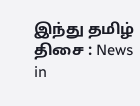இந்து தமிழ் திசை : News in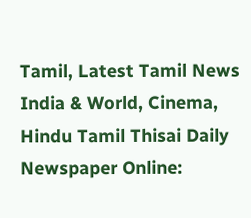Tamil, Latest Tamil News India & World, Cinema, Hindu Tamil Thisai Daily Newspaper Online: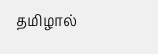தமிழால்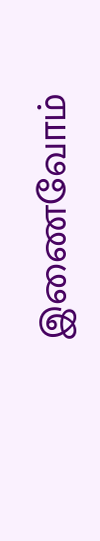இணைவோம்